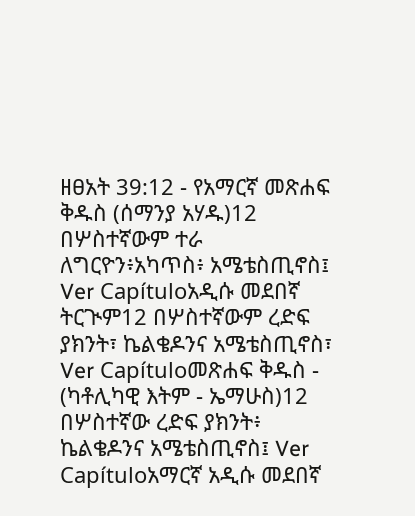ዘፀአት 39:12 - የአማርኛ መጽሐፍ ቅዱስ (ሰማንያ አሃዱ)12 በሦስተኛውም ተራ ለግርዮን፥አካጥስ፥ አሜቴስጢኖስ፤ Ver Capítuloአዲሱ መደበኛ ትርጒም12 በሦስተኛውም ረድፍ ያክንት፣ ኬልቄዶንና አሜቴስጢኖስ፣ Ver Capítuloመጽሐፍ ቅዱስ - (ካቶሊካዊ እትም - ኤማሁስ)12 በሦስተኛው ረድፍ ያክንት፥ ኬልቄዶንና አሜቴስጢኖስ፤ Ver Capítuloአማርኛ አዲሱ መደበኛ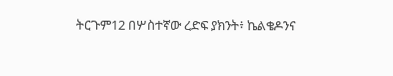ትርጉም12 በሦስተኛው ረድፍ ያክንት፥ ኬልቄዶንና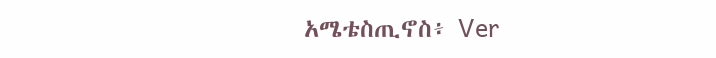አሜቴስጢኖስ፥ Ver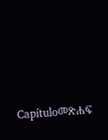Capítuloመጽሐፍ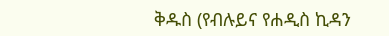ቅዱስ (የብሉይና የሐዲስ ኪዳን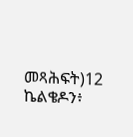መጻሕፍት)12 ኬልቄዶን፥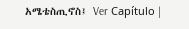አሜቴስጢኖስ፤ Ver Capítulo |